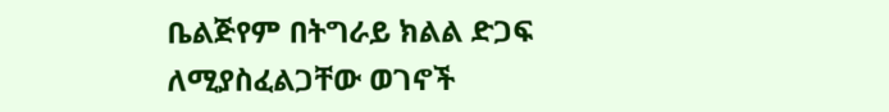ቤልጅየም በትግራይ ክልል ድጋፍ ለሚያስፈልጋቸው ወገኖች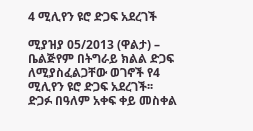4 ሚሊየን ዩሮ ድጋፍ አደረገች

ሚያዝያ 05/2013 (ዋልታ) – ቤልጅየም በትግራይ ክልል ድጋፍ ለሚያስፈልጋቸው ወገኖች የ4 ሚሊየን ዩሮ ድጋፍ አደረገች፡፡
ድጋፉ በዓለም አቀፍ ቀይ መስቀል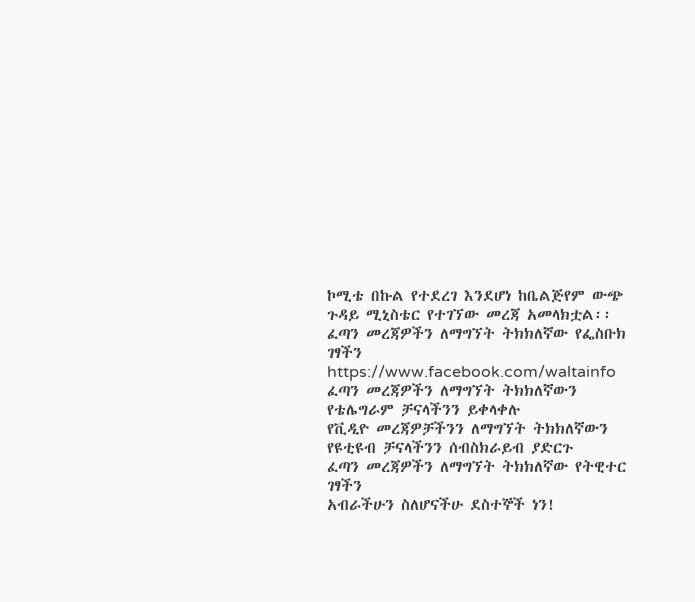ኮሚቴ በኩል የተደረገ እንደሆነ ከቤልጅየም ውጭ ጉዳይ ሚኒስቴር የተገኘው መረጃ አመላክቷል፡፡
ፈጣን መረጃዎችን ለማግኘት ትክክለኛው የፌስቡክ ገፃችን
https://www.facebook.com/waltainfo
ፈጣን መረጃዎችን ለማግኘት ትክክለኛውን የቴሌግራም ቻናላችንን ይቀላቀሉ
የቪዲዮ መረጃዎቻችንን ለማግኘት ትክክለኛውን የዩቲዩብ ቻናላችንን ሰብስክራይብ ያድርጉ
ፈጣን መረጃዎችን ለማግኘት ትክክለኛው የትዊተር ገፃችን
አብራችሁን ስለሆናችሁ ደስተኞች ነን!